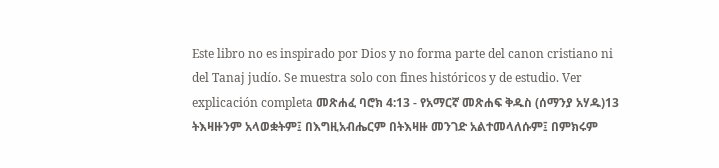Este libro no es inspirado por Dios y no forma parte del canon cristiano ni del Tanaj judío. Se muestra solo con fines históricos y de estudio. Ver explicación completa መጽሐፈ ባሮክ 4:13 - የአማርኛ መጽሐፍ ቅዱስ (ሰማንያ አሃዱ)13 ትእዛዙንም አላወቋትም፤ በእግዚአብሔርም በትእዛዙ መንገድ አልተመላለሱም፤ በምክሩም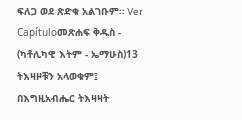ፍለጋ ወደ ጽድቁ አልገቡም። Ver Capítuloመጽሐፍ ቅዱስ - (ካቶሊካዊ እትም - ኤማሁስ)13 ትእዛዞቹን አላወቁም፤ በእግዚአብሔር ትእዛዛት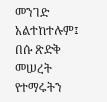መንገድ አልተከተሉም፤ በሱ ጽድቅ መሠረት የተማሩትን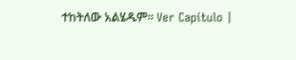ተከትለው አልሄዱም። Ver Capítulo |